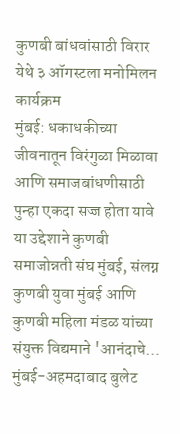कुणबी बांधवांसाठी विरार येथे ३ ऑगस्टला मनोमिलन कार्यक्रम
मुंबई: धकाधकीच्या जीवनातून विरंगुळा मिळावा आणि समाजबांधणीसाठी पुन्हा एकदा सज्ज होता यावे या उद्देशाने कुणबी समाजोन्नती संघ मुंबई, संलग्न कुणबी युवा मुंबई आणि कुणबी महिला मंडळ यांच्या संयुक्त विद्यमाने 'आनंदाचे…
मुंबई-अहमदाबाद बुलेट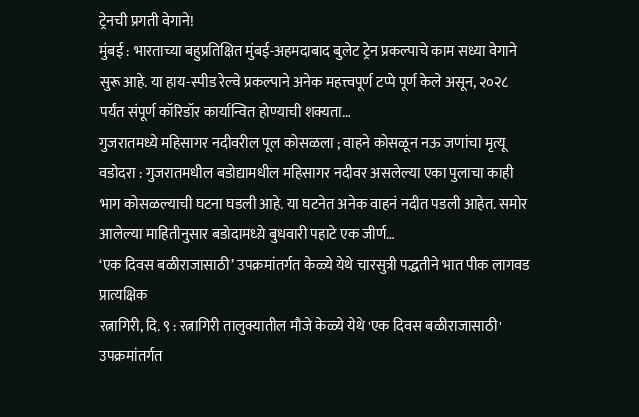ट्रेनची प्रगती वेगाने!
मुंबई : भारताच्या बहुप्रतिक्षित मुंबई-अहमदाबाद बुलेट ट्रेन प्रकल्पाचे काम सध्या वेगाने सुरू आहे. या हाय-स्पीड रेल्वे प्रकल्पाने अनेक महत्त्वपूर्ण टप्पे पूर्ण केले असून, २०२८ पर्यंत संपूर्ण कॉरिडॉर कार्यान्वित होण्याची शक्यता…
गुजरातमध्ये महिसागर नदीवरील पूल कोसळला ; वाहने कोसळून नऊ जणांचा मृत्यू
वडोदरा : गुजरातमधील बडोद्यामधील महिसागर नदीवर असलेल्या एका पुलाचा काही भाग कोसळल्याची घटना घडली आहे. या घटनेत अनेक वाहनं नदीत पडली आहेत. समोर आलेल्या माहितीनुसार बडोदामध्य़े बुधवारी पहाटे एक जीर्ण…
‘एक दिवस बळीराजासाठी’ उपक्रमांतर्गत केळ्ये येथे चारसुत्री पद्धतीने भात पीक लागवड प्रात्यक्षिक
रत्नागिरी, दि. ९ : रत्नागिरी तालुक्यातील मौजे केळ्ये येथे 'एक दिवस बळीराजासाठी' उपक्रमांतर्गत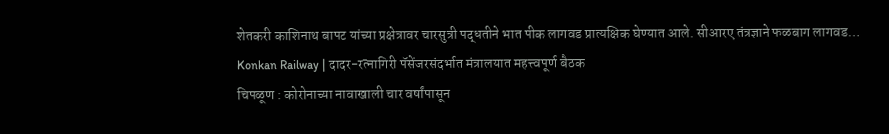शेतकरी काशिनाथ बापट यांच्या प्रक्षेत्रावर चारसुत्री पद्धतीने भात पीक लागवड प्रात्यक्षिक घेण्यात आले. सीआरए तंत्रज्ञाने फळबाग लागवड…
Konkan Railway | दादर-रत्नागिरी पॅसेंजरसंदर्भात मंत्रालयात महत्त्वपूर्ण बैठक
चिपळूण : कोरोनाच्या नावाखाली चार वर्षांपासून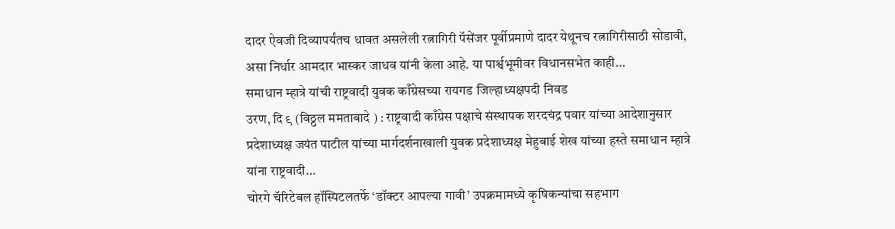दादर ऐवजी दिव्यापर्यंतच धावत असलेली रत्नागिरी पॅसेंजर पूर्वीप्रमाणे दादर येथूनच रत्नागिरीसाठी सोडावी, असा निर्धार आमदार भास्कर जाधव यांनी केला आहे. या पार्श्वभूमीवर विधानसभेत काही…
समाधान म्हात्रे यांची राष्ट्रवादी युवक काँग्रेसच्या रायगड जिल्हाध्यक्षपदी निवड
उरण, दि ९ (विठ्ठल ममताबादे ) : राष्ट्रवादी काँग्रेस पक्षाचे संस्थापक शरदचंद्र पवार यांच्या आदेशानुसार प्रदेशाध्यक्ष जयंत पाटील यांच्या मार्गदर्शनाखाली युवक प्रदेशाध्यक्ष मेहुबाई शेख यांच्या हस्ते समाधान म्हात्रे यांना राष्ट्रवादी…
चोरगे चॅरिटेबल हॉस्पिटलतर्फे ‘डॉक्टर आपल्या गावी’ उपक्रमामध्ये कृषिकन्यांचा सहभाग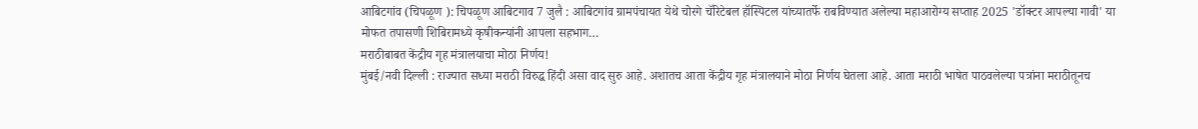आबिटगांव (चिपळूण ): चिपळूण आबिटगाव 7 जुलै : आबिटगांव ग्रामपंचायत येथे चोरगे चॅरिटेबल हॉस्पिटल यांच्यातर्फे राबविण्यात अलेल्या महाआरोग्य सप्ताह 2025 'डॉक्टर आपल्या गावी' या मोफत तपासणी शिबिरामध्ये कृषीकन्यांनी आपला सहभाग…
मराठीबाबत केंद्रीय गृह मंत्रालयाचा मोठा निर्णय!
मुंबई/नवी दिल्ली : राज्यात सध्या मराठी विरुद्ध हिंदी असा वाद सुरु आहे. अशातच आता केंद्रीय गृह मंत्रालयाने मोठा निर्णय घेतला आहे. आता मराठी भाषेत पाठवलेल्या पत्रांना मराठीतूनच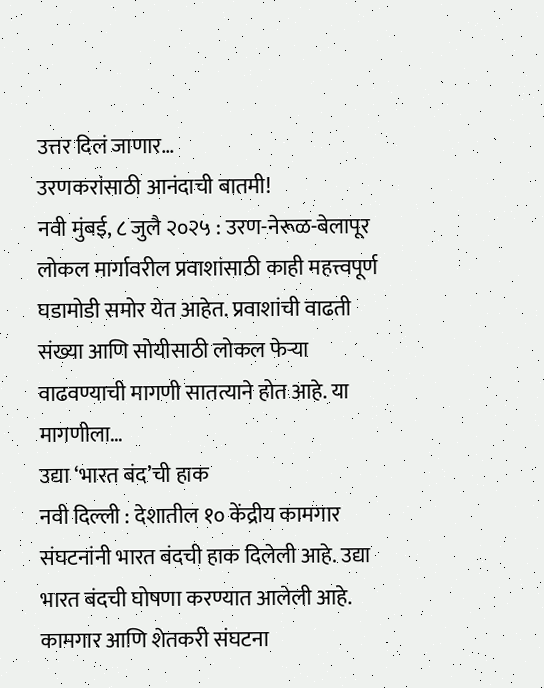उत्तर दिलं जाणार…
उरणकरांसाठी आनंदाची बातमी!
नवी मुंबई, ८ जुलै २०२५ : उरण-नेरूळ-बेलापूर लोकल मार्गावरील प्रवाशांसाठी काही महत्त्वपूर्ण घडामोडी समोर येत आहेत. प्रवाशांची वाढती संख्या आणि सोयीसाठी लोकल फेऱ्या वाढवण्याची मागणी सातत्याने होत आहे. या मागणीला…
उद्या ‘भारत बंद’ची हाक
नवी दिल्ली : देशातील १० केंद्रीय कामगार संघटनांनी भारत बंदची हाक दिलेली आहे. उद्या भारत बंदची घोषणा करण्यात आलेली आहे. कामगार आणि शेतकरी संघटना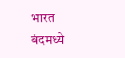भारत बंदमध्ये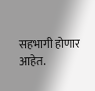सहभागी होणार आहेत.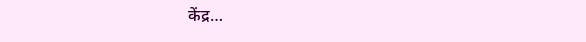केंद्र…